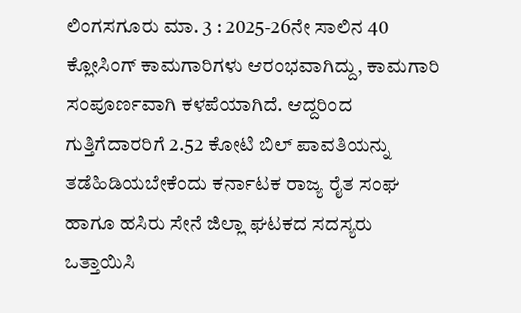ಲಿಂಗಸಗೂರು ಮಾ. 3 : 2025-26ನೇ ಸಾಲಿನ 40 ಕ್ಲೋಸಿಂಗ್ ಕಾಮಗಾರಿಗಳು ಆರಂಭವಾಗಿದ್ದು, ಕಾಮಗಾರಿ ಸಂಪೂರ್ಣವಾಗಿ ಕಳಪೆಯಾಗಿದೆ. ಆದ್ದರಿಂದ ಗುತ್ತಿಗೆದಾರರಿಗೆ 2.52 ಕೋಟಿ ಬಿಲ್ ಪಾವತಿಯನ್ನು ತಡೆಹಿಡಿಯಬೇಕೆಂದು ಕರ್ನಾಟಕ ರಾಜ್ಯ ರೈತ ಸಂಘ ಹಾಗೂ ಹಸಿರು ಸೇನೆ ಜಿಲ್ಲಾ ಘಟಕದ ಸದಸ್ಯರು ಒತ್ತಾಯಿಸಿ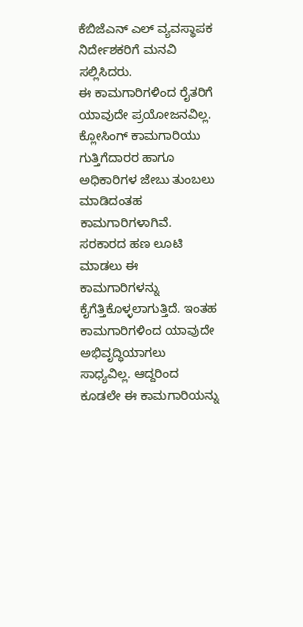ಕೆಬಿಜೆಎನ್ ಎಲ್ ವ್ಯವಸ್ಥಾಪಕ ನಿರ್ದೇಶಕರಿಗೆ ಮನವಿ ಸಲ್ಲಿಸಿದರು.
ಈ ಕಾಮಗಾರಿಗಳಿಂದ ರೈತರಿಗೆ ಯಾವುದೇ ಪ್ರಯೋಜನವಿಲ್ಲ. ಕ್ಲೋಸಿಂಗ್ ಕಾಮಗಾರಿಯು ಗುತ್ತಿಗೆದಾರರ ಹಾಗೂ ಅಧಿಕಾರಿಗಳ ಜೇಬು ತುಂಬಲು ಮಾಡಿದಂತಹ ಕಾಮಗಾರಿಗಳಾಗಿವೆ. ಸರಕಾರದ ಹಣ ಲೂಟಿ ಮಾಡಲು ಈ ಕಾಮಗಾರಿಗಳನ್ನು ಕೈಗೆತ್ತಿಕೊಳ್ಳಲಾಗುತ್ತಿದೆ. ಇಂತಹ ಕಾಮಗಾರಿಗಳಿಂದ ಯಾವುದೇ ಅಭಿವೃದ್ಧಿಯಾಗಲು ಸಾಧ್ಯವಿಲ್ಲ. ಆದ್ದರಿಂದ ಕೂಡಲೇ ಈ ಕಾಮಗಾರಿಯನ್ನು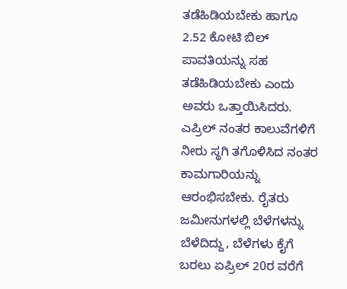ತಡೆಹಿಡಿಯಬೇಕು ಹಾಗೂ 2.52 ಕೋಟಿ ಬಿಲ್ ಪಾವತಿಯನ್ನು ಸಹ ತಡೆಹಿಡಿಯಬೇಕು ಎಂದು ಅವರು ಒತ್ತಾಯಿಸಿದರು.
ಎಪ್ರಿಲ್ ನಂತರ ಕಾಲುವೆಗಳಿಗೆ ನೀರು ಸ್ಥಗಿ ತಗೊಳಿಸಿದ ನಂತರ ಕಾಮಗಾರಿಯನ್ನು ಆರಂಭಿಸಬೇಕು. ರೈತರು ಜಮೀನುಗಳಲ್ಲಿ ಬೆಳೆಗಳನ್ನು ಬೆಳೆದಿದ್ದು, ಬೆಳೆಗಳು ಕೈಗೆ ಬರಲು ಏಪ್ರಿಲ್ 20ರ ವರೆಗೆ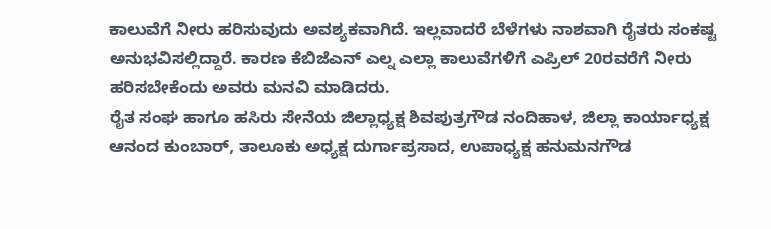ಕಾಲುವೆಗೆ ನೀರು ಹರಿಸುವುದು ಅವಶ್ಯಕವಾಗಿದೆ. ಇಲ್ಲವಾದರೆ ಬೆಳೆಗಳು ನಾಶವಾಗಿ ರೈತರು ಸಂಕಷ್ಟ ಅನುಭವಿಸಲ್ಲಿದ್ದಾರೆ. ಕಾರಣ ಕೆಬಿಜೆಎನ್ ಎಲ್ನ ಎಲ್ಲಾ ಕಾಲುವೆಗಳಿಗೆ ಎಪ್ರಿಲ್ 20ರವರೆಗೆ ನೀರು ಹರಿಸಬೇಕೆಂದು ಅವರು ಮನವಿ ಮಾಡಿದರು.
ರೈತ ಸಂಘ ಹಾಗೂ ಹಸಿರು ಸೇನೆಯ ಜಿಲ್ಲಾಧ್ಯಕ್ಷ ಶಿವಪುತ್ರಗೌಡ ನಂದಿಹಾಳ, ಜಿಲ್ಲಾ ಕಾರ್ಯಾಧ್ಯಕ್ಷ ಆನಂದ ಕುಂಬಾರ್, ತಾಲೂಕು ಅಧ್ಯಕ್ಷ ದುರ್ಗಾಪ್ರಸಾದ, ಉಪಾಧ್ಯಕ್ಷ ಹನುಮನಗೌಡ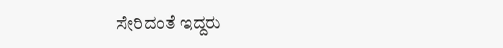ಸೇರಿದಂತೆ ಇದ್ದರು